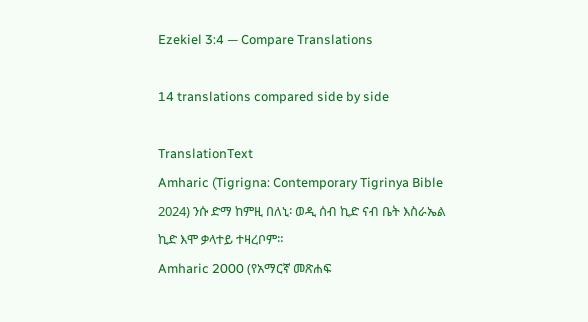Ezekiel 3:4 — Compare Translations

14 translations compared side by side

TranslationText
Amharic (Tigrigna: Contemporary Tigrinya Bible 2024) ንሱ ድማ ከምዚ በለኒ፡ ወዲ ሰብ ኪድ ናብ ቤት እስራኤል ኪድ እሞ ቃላተይ ተዛረቦም።
Amharic 2000 (የአማርኛ መጽሐፍ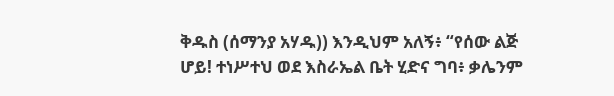ቅዱስ (ሰማንያ አሃዱ)) እንዲህም አለኝ፥ “የሰው ልጅ ሆይ! ተነሥተህ ወደ እስራኤል ቤት ሂድና ግባ፥ ቃሌንም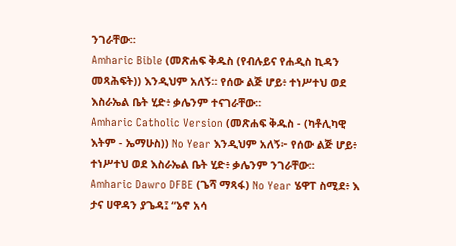ንገራቸው።
Amharic Bible (መጽሐፍ ቅዱስ (የብሉይና የሐዲስ ኪዳን መጻሕፍት)) እንዲህም አለኝ። የሰው ልጅ ሆይ፥ ተነሥተህ ወደ እስራኤል ቤት ሂድ፥ ቃሌንም ተናገራቸው።
Amharic Catholic Version (መጽሐፍ ቅዱስ - (ካቶሊካዊ እትም - ኤማሁስ)) No Year እንዲህም አለኝ፦ የሰው ልጅ ሆይ፥ ተነሥተህ ወደ እስራኤል ቤት ሂድ፥ ቃሌንም ንገራቸው።
Amharic Dawro DFBE (ጌሻ ማጻፋ) No Year ሄዋፐ ስሚደ፥ እ ታና ሀዋዳን ያጌዳ፤ “ኔኖ አሳ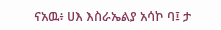ናአዉ፥ ሀእ እስራኤልያ አሳኮ ባ፤ ታ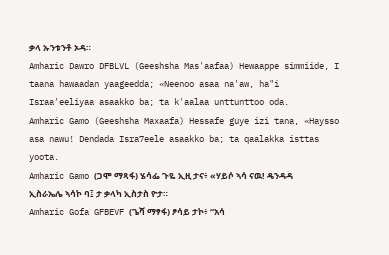ቃላ ኡንቱንቶ ኦዳ።
Amharic Dawro DFBLVL (Geeshsha Mas'aafaa) Hewaappe simmiide, I taana hawaadan yaageedda; «Neenoo asaa na'aw, ha"i Israa'eeliyaa asaakko ba; ta k'aalaa unttunttoo oda.
Amharic Gamo (Geeshsha Maxaafa) Hessafe guye izi tana, «Haysso asa nawu! Dendada Isra7eele asaakko ba; ta qaalakka isttas yoota.
Amharic Gamo (ጋሞ ማጻፋ) ሄሳፌ ጉዬ ኢዚ ታና፥ «ሃይሶ ኣሳ ናዉ! ዴንዳዳ ኢስራኤሌ ኣሳኮ ባ፤ ታ ቃላካ ኢስታስ ዮታ።
Amharic Gofa GFBEVF (ጌሻ ማፃፋ) ፆሳይ ታኮ፥ “አሳ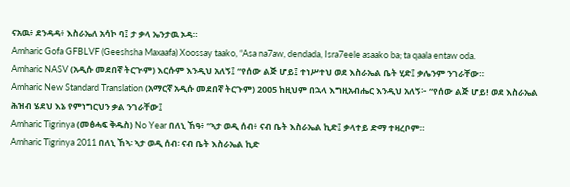ናአዉ፥ ደንዳዳ፥ እስራኤለ አሳኮ ባ፤ ታ ቃላ ኤንታዉ ኦዳ።
Amharic Gofa GFBLVF (Geeshsha Maxaafa) Xoossay taako, “Asa na7aw, dendada, Isra7eele asaako ba; ta qaala entaw oda.
Amharic NASV (አዲሱ መደበኛ ትርጒም) እርሱም እንዲህ አለኝ፤ “የሰው ልጅ ሆይ፤ ተነሥተህ ወደ እስራኤል ቤት ሂድ፤ ቃሌንም ንገራቸው።
Amharic New Standard Translation (አማርኛ አዲሱ መደበኛ ትርጉም) 2005 ከዚህም በኋላ እግዚአብሔር እንዲህ አለኝ፦ “የሰው ልጅ ሆይ! ወደ እስራኤል ሕዝብ ሄደህ እኔ የምነግርህን ቃል ንገራቸው፤
Amharic Tigrinya (መፅሓፍ ቅዱስ) No Year በለኒ ኸዓ፥ “ኣታ ወዲ ሰብ፥ ናብ ቤት እስራኤል ኪድ፤ ቃላተይ ድማ ተዛረቦም።
Amharic Tigrinya 2011 በለኒ ኸኣ፡ ኣታ ወዲ ሰብ፡ ናብ ቤት እስራኤል ኪድ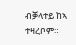ብቓላተይ ከኣ ተዛረቦም።